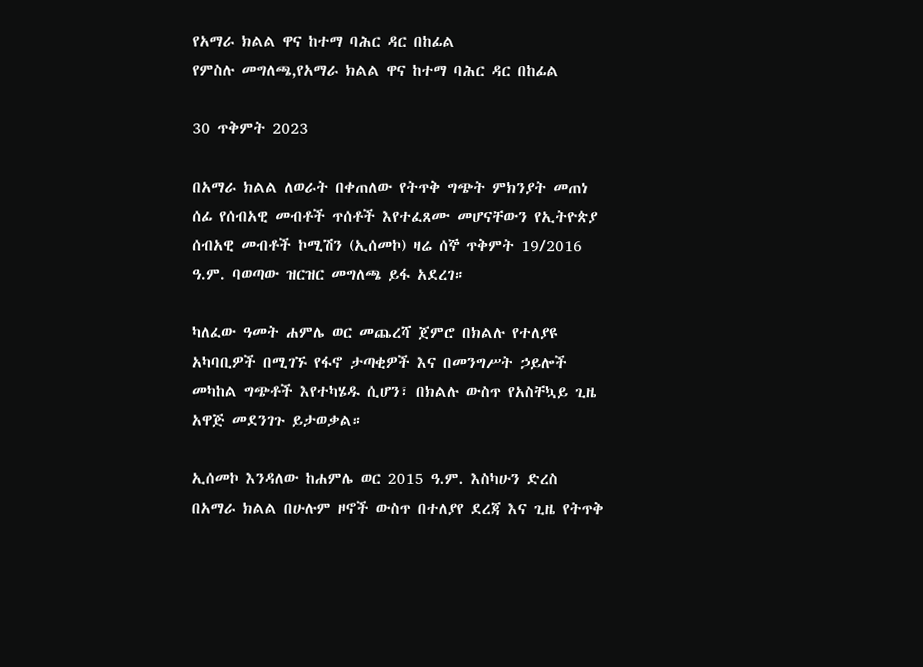የአማራ ክልል ዋና ከተማ ባሕር ዳር በከፊል
የምስሉ መግለጫ,የአማራ ክልል ዋና ከተማ ባሕር ዳር በከፊል

30 ጥቅምት 2023

በአማራ ክልል ለወራት በቀጠለው የትጥቅ ግጭት ምክንያት መጠነ ሰፊ የሰብአዊ መብቶች ጥሰቶች እየተፈጸሙ መሆናቸውን የኢትዮጵያ ሰብአዊ መብቶች ኮሚሽን (ኢሰመኮ) ዛሬ ሰኞ ጥቅምት 19/2016 ዓ.ም. ባወጣው ዝርዝር መግለጫ ይፋ አደረገ።

ካለፈው ዓመት ሐምሌ ወር መጨረሻ ጀምሮ በክልሉ የተለያዩ አካባቢዎች በሚገኙ የፋኖ ታጣቂዎች እና በመንግሥት ኃይሎች መካከል ግጭቶች እየተካሄዱ ሲሆን፣ በክልሉ ውስጥ የአስቸኳይ ጊዜ አዋጅ መደንገጉ ይታወቃል።

ኢሰመኮ እንዳለው ከሐምሌ ወር 2015 ዓ.ም. እስካሁን ድረስ በአማራ ክልል በሁሉም ዞኖች ውስጥ በተለያየ ደረጃ እና ጊዜ የትጥቅ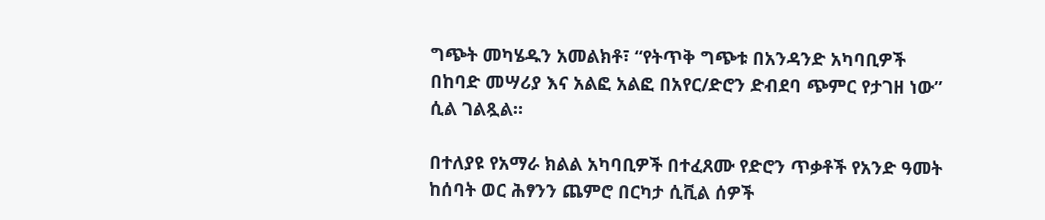ግጭት መካሄዱን አመልክቶ፣ “የትጥቅ ግጭቱ በአንዳንድ አካባቢዎች በከባድ መሣሪያ እና አልፎ አልፎ በአየር/ድሮን ድብደባ ጭምር የታገዘ ነው” ሲል ገልጿል።

በተለያዩ የአማራ ክልል አካባቢዎች በተፈጸሙ የድሮን ጥቃቶች የአንድ ዓመት ከሰባት ወር ሕፃንን ጨምሮ በርካታ ሲቪል ሰዎች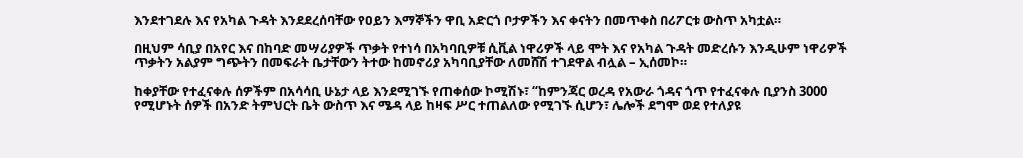እንደተገደሉ እና የአካል ጉዳት እንደደረሰባቸው የዐይን እማኞችን ዋቢ አድርጎ ቦታዎችን እና ቀናትን በመጥቀስ በሪፖርቱ ውስጥ አካቷል።

በዚህም ሳቢያ በአየር እና በከባድ መሣሪያዎች ጥቃት የተነሳ በአካባቢዎቹ ሲቪል ነዋሪዎች ላይ ሞት እና የአካል ጉዳት መድረሱን እንዲሁም ነዋሪዎች ጥቃትን አልያም ግጭትን በመፍራት ቤታቸውን ትተው ከመኖሪያ አካባቢያቸው ለመሸሽ ተገደዋል ብሏል – ኢሰመኮ።

ከቀያቸው የተፈናቀሉ ሰዎችም በአሳሳቢ ሁኔታ ላይ እንደሚገኙ የጠቀሰው ኮሚሽኑ፣ “ከምንጃር ወረዳ የአውራ ጎዳና ጎጥ የተፈናቀሉ ቢያንስ 3000 የሚሆኑት ሰዎች በአንድ ትምህርት ቤት ውስጥ እና ሜዳ ላይ ከዛፍ ሥር ተጠልለው የሚገኙ ሲሆን፣ ሌሎች ደግሞ ወደ የተለያዩ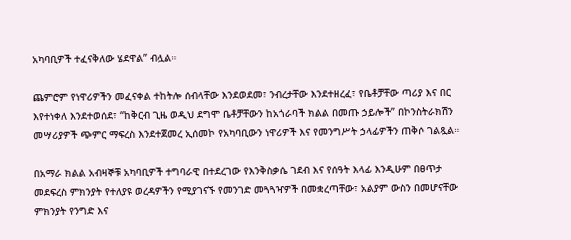አካባቢዎች ተፈናቅለው ሄደዋል” ብሏል።

ጨምሮም የነዋሪዎችን መፈናቀል ተከትሎ ሰብላቸው እንደወደመ፣ ንብረታቸው እንደተዘረፈ፣ የቤቶቻቸው ጣሪያ እና በር እየተነቀለ እንደተወሰደ፣ “ከቅርብ ጊዜ ወዲህ ደግሞ ቤቶቻቸውን ከአጎራባች ክልል በመጡ ኃይሎች” በኮንስትራክሽን መሣሪያዎች ጭምር ማፍረስ እንደተጀመረ ኢሰመኮ የአካባቢውን ነዋሪዎች እና የመንግሥት ኃላፊዎችን ጠቅሶ ገልጿል።

በአማራ ክልል አብዛኞቹ አካባቢዎች ተግባራዊ በተደረገው የእንቅስቃሴ ገደብ እና የሰዓት እላፊ እንዲሁም በፀጥታ መደፍረስ ምክንያት የተለያዩ ወረዳዎችን የሚያገናኙ የመንገድ መጓጓዣዎች በመቋረጣቸው፣ አልያም ውስን በመሆናቸው ምክንያት የንግድ እና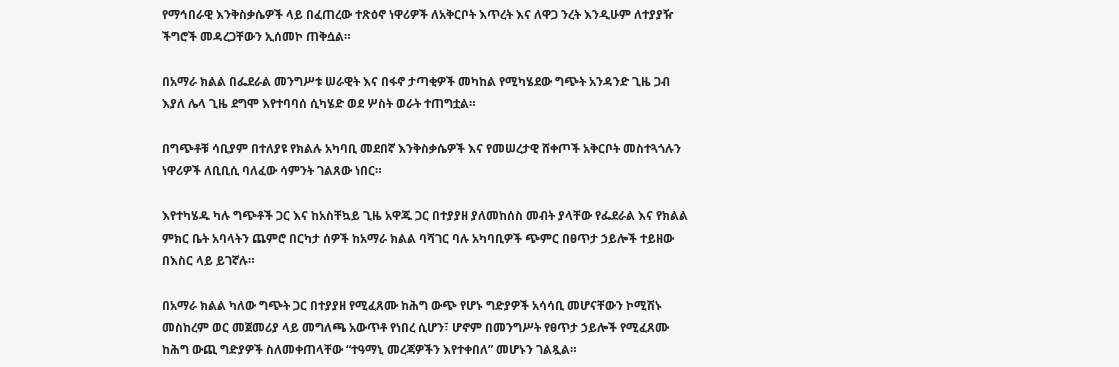የማኅበራዊ እንቅስቃሴዎች ላይ በፈጠረው ተጽዕኖ ነዋሪዎች ለአቅርቦት እጥረት እና ለዋጋ ንረት እንዲሁም ለተያያዥ ችግሮች መዳረጋቸውን ኢሰመኮ ጠቅሷል።

በአማራ ክልል በፌደራል መንግሥቱ ሠራዊት እና በፋኖ ታጣቂዎች መካከል የሚካሄደው ግጭት አንዳንድ ጊዜ ጋብ እያለ ሌላ ጊዜ ደግሞ እየተባባሰ ሲካሄድ ወደ ሦስት ወራት ተጠግቷል።

በግጭቶቹ ሳቢያም በተለያዩ የክልሉ አካባቢ መደበኛ እንቅስቃሴዎች እና የመሠረታዊ ሸቀጦች አቅርቦት መስተጓጎሉን ነዋሪዎች ለቢቢሲ ባለፈው ሳምንት ገልጸው ነበር።

እየተካሄዱ ካሉ ግጭቶች ጋር እና ከአስቸኳይ ጊዜ አዋጁ ጋር በተያያዘ ያለመከሰስ መብት ያላቸው የፌደራል እና የክልል ምክር ቤት አባላትን ጨምሮ በርካታ ሰዎች ከአማራ ክልል ባሻገር ባሉ አካባቢዎች ጭምር በፀጥታ ኃይሎች ተይዘው በእስር ላይ ይገኛሉ።

በአማራ ክልል ካለው ግጭት ጋር በተያያዘ የሚፈጸሙ ከሕግ ውጭ የሆኑ ግድያዎች አሳሳቢ መሆናቸውን ኮሚሽኑ መስከረም ወር መጀመሪያ ላይ መግለጫ አውጥቶ የነበረ ሲሆን፣ ሆኖም በመንግሥት የፀጥታ ኃይሎች የሚፈጸሙ ከሕግ ውጪ ግድያዎች ስለመቀጠላቸው “ተዓማኒ መረጃዎችን እየተቀበለ” መሆኑን ገልጿል።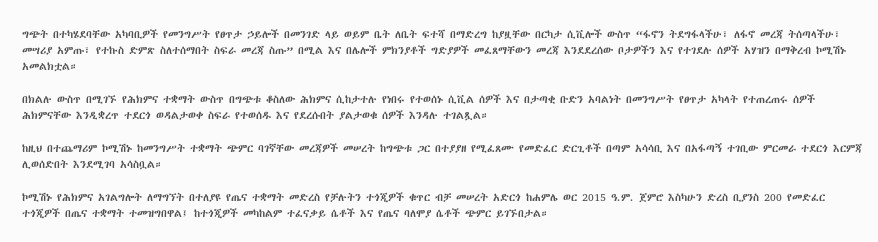ግጭት በተካሄደባቸው አካባቢዎች የመንግሥት የፀጥታ ኃይሎች በመንገድ ላይ ወይም ቤት ለቤት ፍተሻ በማድረግ ከያዟቸው በርካታ ሲቪሎች ውስጥ “ፋኖን ትደግፋላችሁ፣ ለፋኖ መረጃ ትሰጣላችሁ፣ መሣሪያ አምጡ፣ የተኩስ ድምጽ ስለተሰማበት ስፍራ መረጃ ስጡ” በሚል እና በሌሎች ምክንያቶች ግድያዎች መፈጸማቸውን መረጃ እንደደረሰው ቦታዎችን እና የተገደሉ ሰዎች አሃዝን በማቅረብ ኮሚሽኑ አመልክቷል።

በክልሉ ውስጥ በሚገኙ የሕክምና ተቋማት ውስጥ በግጭቱ ቆስለው ሕክምና ሲከታተሉ የነበሩ የተወሰኑ ሲቪል ሰዎች እና በታጣቂ ቡድን አባልነት በመንግሥት የፀጥታ አካላት የተጠረጠሩ ሰዎች ሕክምናቸው እንዲቋረጥ ተደርጎ ወዳልታወቀ ስፍራ የተወሰዱ እና የደረሱበት ያልታወቁ ሰዎች እንዳሉ ተገልጿል።

ከዚህ በተጨማሪም ኮሚሽኑ ከመንግሥት ተቋማት ጭምር ባገኛቸው መረጃዎች መሠረት ከግጭቱ ጋር በተያያዘ የሚፈጸሙ የመድፈር ድርጊቶች በጣም አሳሳቢ እና በአፋጣኝ ተገቢው ምርመራ ተደርጎ እርምጃ ሊወሰድበት እንደሚገባ አሳስቧል።

ኮሚሽኑ የሕክምና አገልግሎት ለማግኘት በተለያዩ የጤና ተቋማት መድረስ የቻሉትን ተጎጂዎች ቁጥር ብቻ መሠረት አድርጎ ከሐምሌ ወር 2015 ዓ.ም. ጀምሮ እስካሁን ድረስ ቢያንስ 200 የመድፈር ተጎጂዎች በጤና ተቋማት ተመዝግበዋል፤ ከተጎጂዎች መካከልም ተፈናቃይ ሴቶች እና የጤና ባለሞያ ሴቶች ጭምር ይገኙበታል።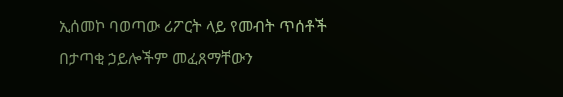ኢሰመኮ ባወጣው ሪፖርት ላይ የመብት ጥሰቶች በታጣቂ ኃይሎችም መፈጸማቸውን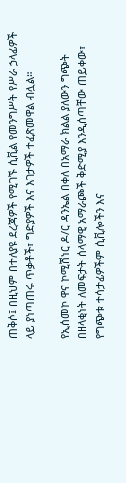ጠቅሶ፤ በዚህም በተለያዩ ደረጃዎች የሚገኙ ሲቪል የመንግሥት የሥራ ኃላፊዎች ላይ ያነጣጠሩ ጥቃቶች፣ ግድያዎች እና እገታዎች ተፈጽመዋል ብሏል።

የኢሰመኮ ዋና ኮሚሽነር ዶ/ር ዳንኤል በቀለ በአማራ ክልል ያለውን ግጭት በዘላቂነት ለመፍታት ሰላማዊ አማራጮች ቅድሚያ እንዲሰጣቸው ጠይቀው፣ የግጭቱ ተሳታፊዎችም ሲቪሎችን እና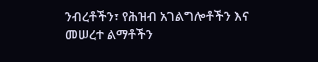ንብረቶችን፣ የሕዝብ አገልግሎቶችን እና መሠረተ ልማቶችን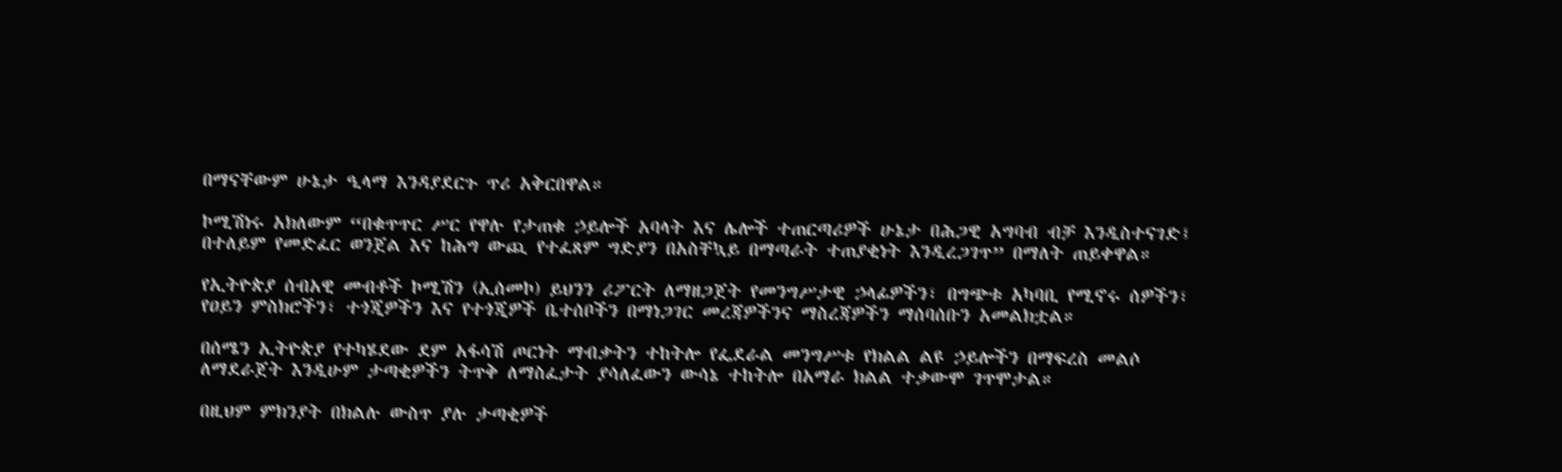በማናቸውም ሁኔታ ዒላማ እንዳያደርጉ ጥሪ አቅርበዋል።

ኮሚሽነሩ አክለውም “በቁጥጥር ሥር የዋሉ የታጠቁ ኃይሎች አባላት እና ሌሎች ተጠርጣሪዎች ሁኔታ በሕጋዊ አግባብ ብቻ እንዲስተናገድ፤ በተለይም የመድፈር ወንጀል እና ከሕግ ውጪ የተፈጸም ግድያን በአስቸኳይ በማጣራት ተጠያቂነት እንዲረጋገጥ” በማለት ጠይቀዋል።

የኢትዮጵያ ሰብአዊ መብቶች ኮሚሽን (ኢሰመኮ) ይህንን ሪፖርት ለማዘጋጀት የመንግሥታዊ ኃላፊዎችን፣ በግጭቱ አካባቢ የሚኖሩ ሰዎችን፣ የዐይን ምስክሮችን፣ ተጎጂዎችን እና የተጎጂዎች ቤተሰቦችን በማነጋገር መረጃዎችንና ማስረጃዎችን ማሰባሰቡን አመልክቷል።

በሰሜን ኢትዮጵያ የተካሄደው ደም አፋሳሽ ጦርነት ማብቃትን ተከትሎ የፌደራል መንግሥቱ የክልል ልዩ ኃይሎችን በማፍረስ መልሶ ለማደራጀት እንዲሁም ታጣቂዎችን ትጥቅ ለማስፈታት ያሳለፈውን ውሳኔ ተከትሎ በአማራ ክልል ተቃውሞ ገጥሞታል።

በዚህም ምክንያት በክልሉ ውስጥ ያሉ ታጣቂዎች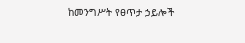ከመንግሥት የፀጥታ ኃይሎች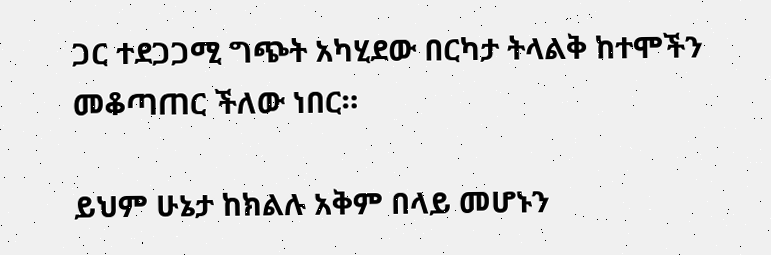ጋር ተደጋጋሚ ግጭት አካሂደው በርካታ ትላልቅ ከተሞችን መቆጣጠር ችለው ነበር።

ይህም ሁኔታ ከክልሉ አቅም በላይ መሆኑን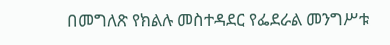በመግለጽ የክልሉ መስተዳደር የፌደራል መንግሥቱ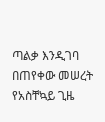ጣልቃ እንዲገባ በጠየቀው መሠረት የአስቸኳይ ጊዜ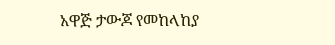አዋጅ ታውጆ የመከላከያ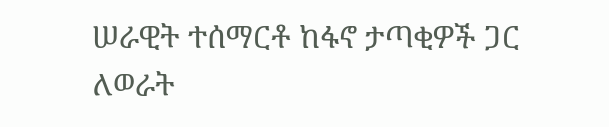ሠራዊት ተሰማርቶ ከፋኖ ታጣቂዎች ጋር ለወራት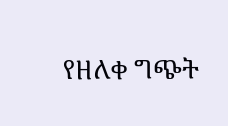የዘለቀ ግጭት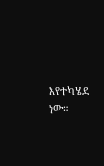እየተካሄደ ነው።